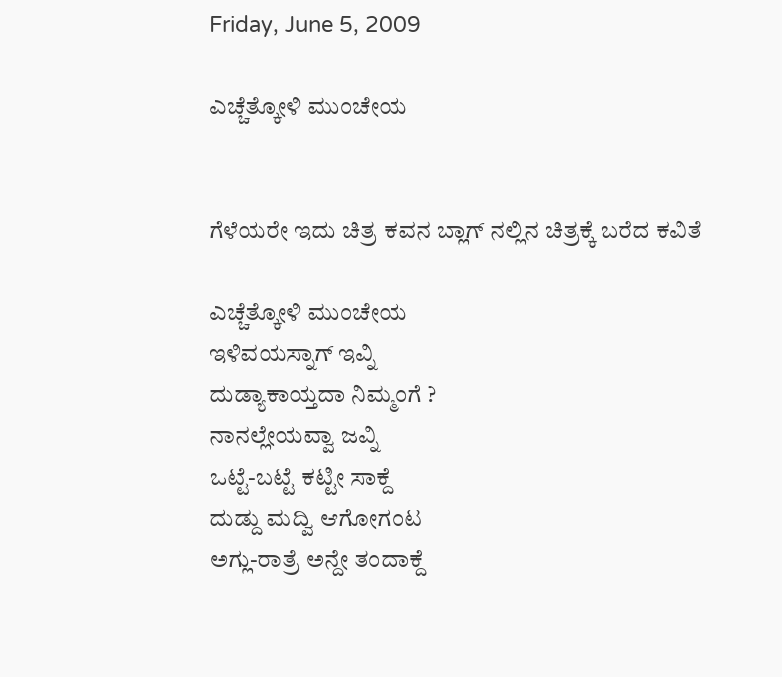Friday, June 5, 2009

ಎಚ್ಚೆತ್ಕೋಳಿ ಮುಂಚೇಯ


ಗೆಳೆಯರೇ ಇದು ಚಿತ್ರ ಕವನ ಬ್ಲಾಗ್ ನಲ್ಲಿನ ಚಿತ್ರಕ್ಕೆ ಬರೆದ ಕವಿತೆ

ಎಚ್ಚೆತ್ಕೋಳಿ ಮುಂಚೇಯ
ಇಳಿವಯಸ್ನಾಗ್ ಇವ್ನಿ
ದುಡ್ಯಾಕಾಯ್ತದಾ ನಿಮ್ಮಂಗೆ ?
ನಾನಲ್ಲೇಯವ್ವಾ ಜವ್ನಿ
ಒಟ್ಟೆ-ಬಟ್ಟೆ ಕಟ್ಟೀ ಸಾಕ್ದೆ
ದುಡ್ದು ಮದ್ವಿ ಆಗೋಗಂಟ
ಅಗ್ಲು-ರಾತ್ರೆ ಅನ್ದೇ ತಂದಾಕ್ದೆ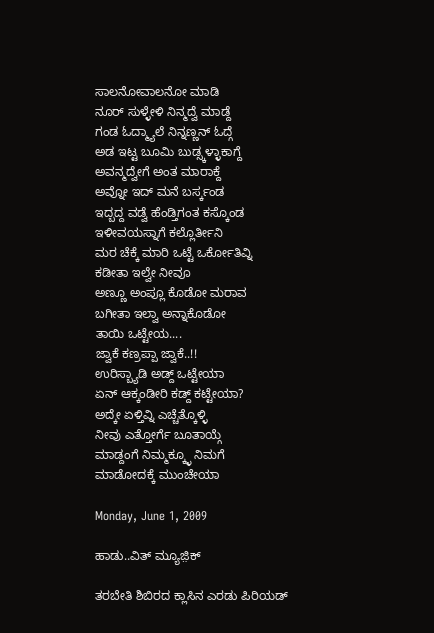ಸಾಲನೋವಾಲನೋ ಮಾಡಿ
ನೂರ್ ಸುಳ್ಳೇಳಿ ನಿನ್ಮದ್ವೆ ಮಾಡ್ದೆ
ಗಂಡ ಓದ್ಮ್ಯಾಲೆ ನಿನ್ನಣ್ಣನ್ ಓದ್ಗೆ
ಅಡ ಇಟ್ಟ ಬೂಮಿ ಬುಡ್ಸ್ಕಳ್ಳಾಕಾಗ್ದೆ
ಅವನ್ಮದ್ವೇಗೆ ಅಂತ ಮಾರಾಕ್ದೆ
ಅವ್ನೋ ಇದ್ ಮನೆ ಬರ್ಸ್ಕಂಡ
ಇದ್ಬದ್ದ ವಡ್ವೆ ಹೆಂಡ್ತಿಗಂತ ಕಸ್ಕೊಂಡ
ಇಳೀವಯಸ್ನಾಗೆ ಕಲ್ಲೊರ್ತೀನಿ
ಮರ ಚೆಕ್ಕೆ ಮಾರಿ ಒಟ್ಟೆ ಒರ್ಕೋತಿವ್ನಿ
ಕಡೀತಾ ಇಲ್ವೇ ನೀವೂ
ಅಣ್ಣೂ ಅಂಪ್ಲೂ ಕೊಡೋ ಮರಾವ
ಬಗೀತಾ ಇಲ್ವಾ ಅನ್ನಾಕೊಡೋ
ತಾಯಿ ಒಟ್ಟೇಯ....
ಜ್ವಾಕೆ ಕಣ್ರಪ್ಪಾ ಜ್ವಾಕೆ..!!
ಉರಿಸ್ಬ್ಯಾಡಿ ಅಡ್ದ್ ಒಟ್ಟೇಯಾ
ಏನ್ ಆಕ್ಕಂಡೀರಿ ಕಡ್ದ್ ಕಟ್ಟೇಯಾ?
ಅದ್ಕೇ ಏಳ್ತಿವ್ನಿ ಎಚ್ಚೆತ್ಕೊಳ್ಳಿ
ನೀವು ಎತ್ತೋರ್ಗೆ ಬೂತಾಯ್ಗೆ
ಮಾಡ್ದಂಗೆ ನಿಮ್ಮಕ್ಕ್ಳೂ ನಿಮಗೆ
ಮಾಡೋದಕ್ಕೆ ಮುಂಚೇಯಾ

Monday, June 1, 2009

ಹಾಡು..ವಿತ್ ಮ್ಯೂಜ಼ಿಕ್

ತರಬೇತಿ ಶಿಬಿರದ ಕ್ಲಾಸಿನ ಎರಡು ಪಿರಿಯಡ್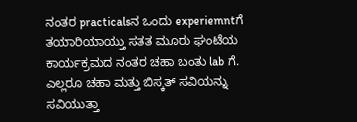ನಂತರ practicalsನ ಒಂದು experiemntಗೆ ತಯಾರಿಯಾಯ್ತು ಸತತ ಮೂರು ಘಂಟೆಯ ಕಾರ್ಯಕ್ರಮದ ನಂತರ ಚಹಾ ಬಂತು lab ಗೆ. ಎಲ್ಲರೂ ಚಹಾ ಮತ್ತು ಬಿಸ್ಕತ್ ಸವಿಯನ್ನು ಸವಿಯುತ್ತಾ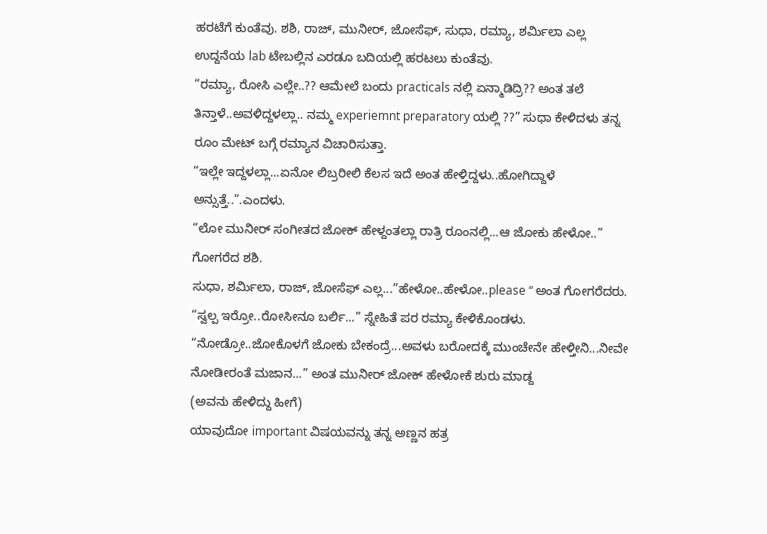ಹರಟೆಗೆ ಕುಂತೆವು. ಶಶಿ, ರಾಜ್, ಮುನೀರ್, ಜೋಸೆಫ್, ಸುಧಾ, ರಮ್ಯಾ, ಶರ್ಮಿಲಾ ಎಲ್ಲ ಉದ್ದನೆಯ lab ಟೇಬಲ್ಲಿನ ಎರಡೂ ಬದಿಯಲ್ಲಿ ಹರಟಲು ಕುಂತೆವು.
“ರಮ್ಯಾ, ರೋಸಿ ಎಲ್ಲೇ..?? ಆಮೇಲೆ ಬಂದು practicals ನಲ್ಲಿ ಏನ್ಮಾಡಿದ್ರಿ?? ಅಂತ ತಲೆ ತಿನ್ತಾಳೆ..ಅವಳಿದ್ದಳಲ್ಲಾ.. ನಮ್ಮ experiemnt preparatory ಯಲ್ಲಿ ??” ಸುಧಾ ಕೇಳಿದಳು ತನ್ನ ರೂಂ ಮೇಟ್ ಬಗ್ಗೆ ರಮ್ಯಾನ ವಿಚಾರಿಸುತ್ತಾ.
“ಇಲ್ಲೇ ಇದ್ದಳಲ್ಲಾ...ಏನೋ ಲಿಬ್ರರೀಲಿ ಕೆಲಸ ಇದೆ ಅಂತ ಹೇಳ್ತಿದ್ದಳು..ಹೋಗಿದ್ದಾಳೆ ಅನ್ಸುತ್ತೆ..”.ಎಂದಳು.
“ಲೋ ಮುನೀರ್ ಸಂಗೀತದ ಜೋಕ್ ಹೇಳ್ದಂತಲ್ಲಾ ರಾತ್ರಿ ರೂಂನಲ್ಲಿ...ಆ ಜೋಕು ಹೇಳೋ..” ಗೋಗರೆದ ಶಶಿ.
ಸುಧಾ, ಶರ್ಮಿಲಾ, ರಾಜ್, ಜೋಸೆಫ್ ಎಲ್ಲ...”ಹೇಳೋ..ಹೇಳೋ..please “ ಅಂತ ಗೋಗರೆದರು.
“ಸ್ವಲ್ಪ ಇರ್ರೋ..ರೋಸೀನೂ ಬರ್ಲಿ...” ಸ್ನೇಹಿತೆ ಪರ ರಮ್ಯಾ ಕೇಳಿಕೊಂಡಳು.
“ನೋಡ್ರೋ..ಜೋಕೊಳಗೆ ಜೋಕು ಬೇಕಂದ್ರೆ...ಅವಳು ಬರೋದಕ್ಕೆ ಮುಂಚೇನೇ ಹೇಳ್ತೀನಿ...ನೀವೇ ನೋಡೀರಂತೆ ಮಜಾನ...” ಅಂತ ಮುನೀರ್ ಜೋಕ್ ಹೇಳೋಕೆ ಶುರು ಮಾಡ್ದ
(ಅವನು ಹೇಳಿದ್ದು ಹೀಗೆ)
ಯಾವುದೋ important ವಿಷಯವನ್ನು ತನ್ನ ಅಣ್ಣನ ಹತ್ರ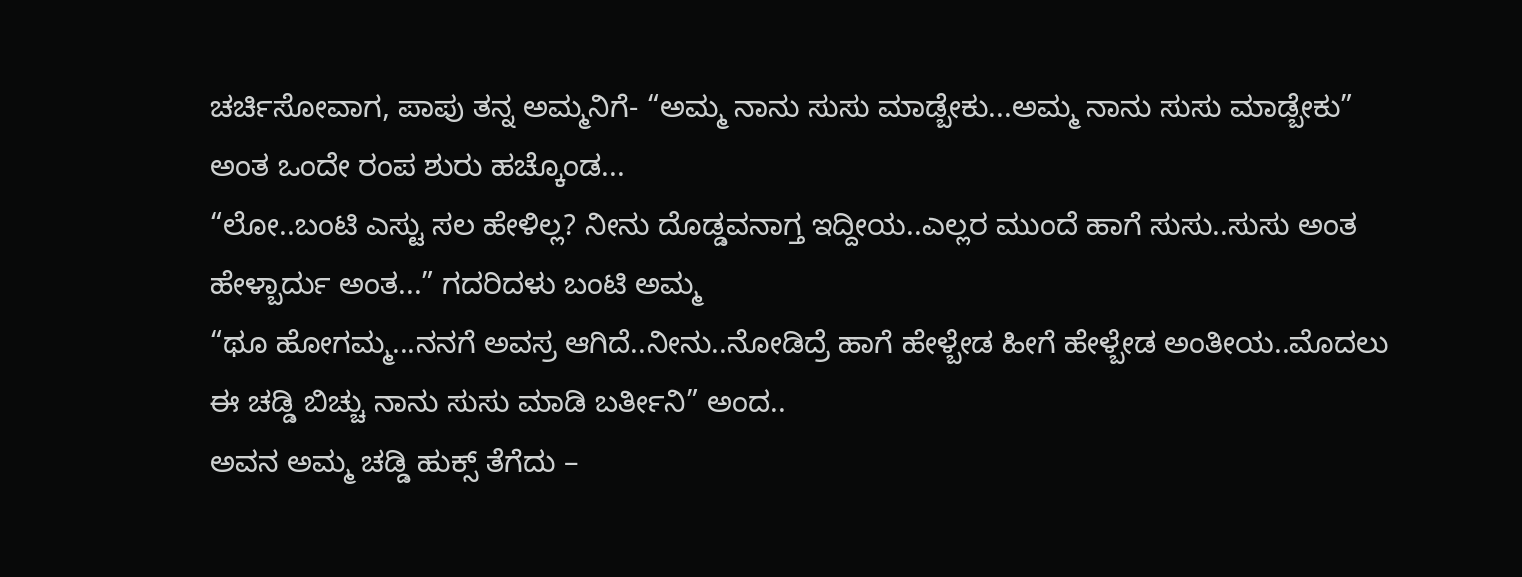ಚರ್ಚಿಸೋವಾಗ, ಪಾಪು ತನ್ನ ಅಮ್ಮನಿಗೆ- “ಅಮ್ಮ ನಾನು ಸುಸು ಮಾಡ್ಬೇಕು...ಅಮ್ಮ ನಾನು ಸುಸು ಮಾಡ್ಬೇಕು” ಅಂತ ಒಂದೇ ರಂಪ ಶುರು ಹಚ್ಕೊಂಡ...
“ಲೋ..ಬಂಟಿ ಎಸ್ಟು ಸಲ ಹೇಳಿಲ್ಲ? ನೀನು ದೊಡ್ಡವನಾಗ್ತ ಇದ್ದೀಯ..ಎಲ್ಲರ ಮುಂದೆ ಹಾಗೆ ಸುಸು..ಸುಸು ಅಂತ ಹೇಳ್ಬಾರ್ದು ಅಂತ...” ಗದರಿದಳು ಬಂಟಿ ಅಮ್ಮ
“ಥೂ ಹೋಗಮ್ಮ...ನನಗೆ ಅವಸ್ರ ಆಗಿದೆ..ನೀನು..ನೋಡಿದ್ರೆ ಹಾಗೆ ಹೇಳ್ಬೇಡ ಹೀಗೆ ಹೇಳ್ಬೇಡ ಅಂತೀಯ..ಮೊದಲು ಈ ಚಡ್ಡಿ ಬಿಚ್ಚು ನಾನು ಸುಸು ಮಾಡಿ ಬರ್ತೀನಿ” ಅಂದ..
ಅವನ ಅಮ್ಮ ಚಡ್ಡಿ ಹುಕ್ಸ್ ತೆಗೆದು –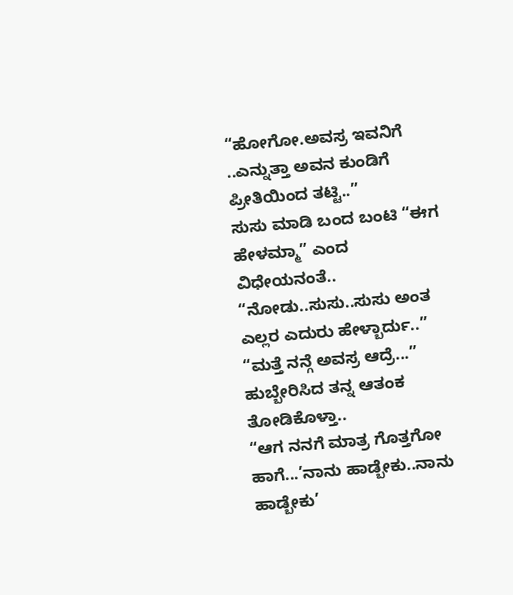“ಹೋಗೋ.ಅವಸ್ರ ಇವನಿಗೆ ..ಎನ್ನುತ್ತಾ ಅವನ ಕುಂಡಿಗೆ ಪ್ರೀತಿಯಿಂದ ತಟ್ಟಿ..”
ಸುಸು ಮಾಡಿ ಬಂದ ಬಂಟಿ “ಈಗ ಹೇಳಮ್ಮಾ” ಎಂದ ವಿಧೇಯನಂತೆ..
“ನೋಡು..ಸುಸು..ಸುಸು ಅಂತ ಎಲ್ಲರ ಎದುರು ಹೇಳ್ಬಾರ್ದು..”
“ಮತ್ತೆ ನನ್ಗೆ ಅವಸ್ರ ಆದ್ರೆ...” ಹುಬ್ಬೇರಿಸಿದ ತನ್ನ ಆತಂಕ ತೋಡಿಕೊಳ್ತಾ..
“ಆಗ ನನಗೆ ಮಾತ್ರ ಗೊತ್ತಗೋ ಹಾಗೆ...’ನಾನು ಹಾಡ್ಬೇಕು..ನಾನು ಹಾಡ್ಬೇಕು’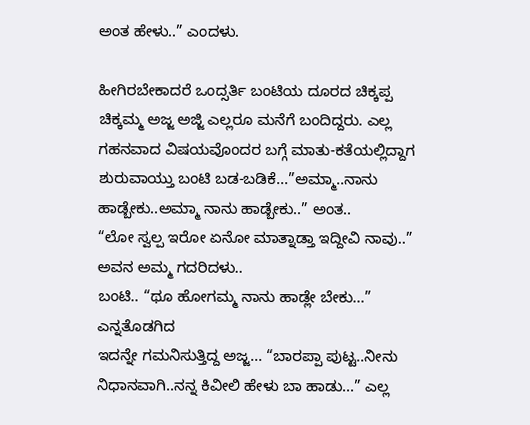ಅಂತ ಹೇಳು..” ಎಂದಳು.

ಹೀಗಿರಬೇಕಾದರೆ ಒಂದ್ಸರ್ತಿ ಬಂಟಿಯ ದೂರದ ಚಿಕ್ಕಪ್ಪ ಚಿಕ್ಕಮ್ಮ ಅಜ್ಜ ಅಜ್ಜಿ ಎಲ್ಲರೂ ಮನೆಗೆ ಬಂದಿದ್ದರು. ಎಲ್ಲ ಗಹನವಾದ ವಿಷಯವೊಂದರ ಬಗ್ಗೆ ಮಾತು-ಕತೆಯಲ್ಲಿದ್ದಾಗ ಶುರುವಾಯ್ತು ಬಂಟಿ ಬಡ-ಬಡಿಕೆ...”ಅಮ್ಮಾ..ನಾನು ಹಾಡ್ಬೇಕು..ಅಮ್ಮಾ ನಾನು ಹಾಡ್ಬೇಕು..” ಅಂತ..
“ಲೋ ಸ್ವಲ್ಪ ಇರೋ ಏನೋ ಮಾತ್ನಾಡ್ತಾ ಇದ್ದೀವಿ ನಾವು..” ಅವನ ಅಮ್ಮ ಗದರಿದಳು..
ಬಂಟಿ.. “ಥೂ ಹೋಗಮ್ಮ ನಾನು ಹಾಡ್ಲೇ ಬೇಕು...” ಎನ್ನತೊಡಗಿದ
ಇದನ್ನೇ ಗಮನಿಸುತ್ತಿದ್ದ ಅಜ್ಜ... “ಬಾರಪ್ಪಾ ಪುಟ್ಟ..ನೀನು ನಿಧಾನವಾಗಿ..ನನ್ನ ಕಿವೀಲಿ ಹೇಳು ಬಾ ಹಾಡು...” ಎಲ್ಲ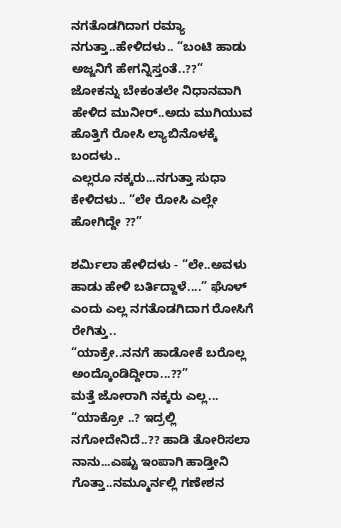ನಗತೊಡಗಿದಾಗ ರಮ್ಯಾ ನಗುತ್ತಾ..ಹೇಳಿದಳು.. “ಬಂಟಿ ಹಾಡು ಅಜ್ಜನಿಗೆ ಹೇಗನ್ನಿಸ್ತಂತೆ..??”
ಜೋಕನ್ನು ಬೇಕಂತಲೇ ನಿಧಾನವಾಗಿ ಹೇಳಿದ ಮುನೀರ್..ಅದು ಮುಗಿಯುವ ಹೊತ್ತಿಗೆ ರೋಸಿ ಲ್ಯಾಬಿನೊಳಕ್ಕೆ ಬಂದಳು..
ಎಲ್ಲರೂ ನಕ್ಕರು...ನಗುತ್ತಾ ಸುಧಾ ಕೇಳಿದಳು.. “ಲೇ ರೋಸಿ ಎಲ್ಲೇ ಹೋಗಿದ್ದೇ ??”

ಶರ್ಮಿಲಾ ಹೇಳಿದಳು - “ಲೇ..ಅವಳು ಹಾಡು ಹೇಳಿ ಬರ್ತಿದ್ದಾಳೆ....” ಘೊಳ್ ಎಂದು ಎಲ್ಲ ನಗತೊಡಗಿದಾಗ ರೋಸಿಗೆ ರೇಗಿತ್ತು..
“ಯಾಕ್ರೇ..ನನಗೆ ಹಾಡೋಕೆ ಬರೊಲ್ಲ ಅಂದ್ಕೊಂಡಿದ್ದೀರಾ...??”
ಮತ್ತೆ ಜೋರಾಗಿ ನಕ್ಕರು ಎಲ್ಲ...
“ಯಾಕ್ರೋ ..? ಇದ್ರಲ್ಲಿ ನಗೋದೇನಿದೆ..?? ಹಾಡಿ ತೋರಿಸಲಾ ನಾನು...ಎಷ್ಟು ಇಂಪಾಗಿ ಹಾಡ್ತೀನಿ ಗೊತ್ತಾ..ನಮ್ಮೂರ್ನಲ್ಲಿ ಗಣೇಶನ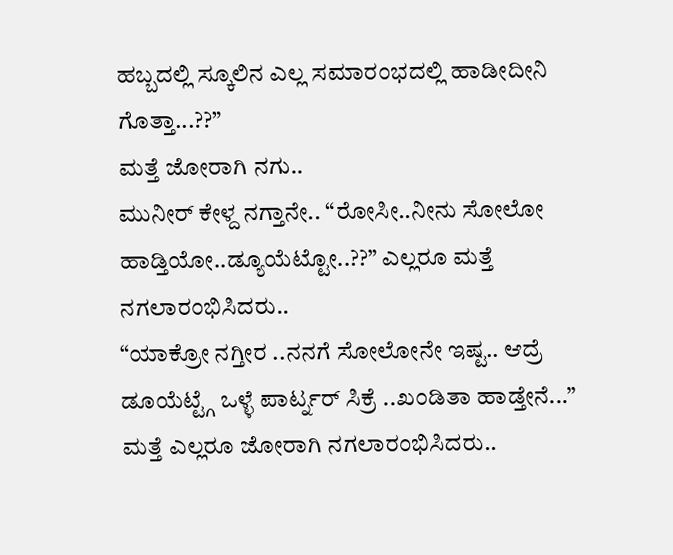ಹಬ್ಬದಲ್ಲಿ ಸ್ಕೂಲಿನ ಎಲ್ಲ ಸಮಾರಂಭದಲ್ಲಿ ಹಾಡೀದೀನಿ ಗೊತ್ತಾ...??”
ಮತ್ತೆ ಜೋರಾಗಿ ನಗು..
ಮುನೀರ್ ಕೇಳ್ದ ನಗ್ತಾನೇ.. “ರೋಸೀ..ನೀನು ಸೋಲೋ ಹಾಡ್ತಿಯೋ..ಡ್ಯೂಯೆಟ್ಟೋ..??” ಎಲ್ಲರೂ ಮತ್ತೆ ನಗಲಾರಂಭಿಸಿದರು..
“ಯಾಕ್ರೋ ನಗ್ತೀರ ..ನನಗೆ ಸೋಲೋನೇ ಇಷ್ಟ.. ಆದ್ರೆ ಡೂಯೆಟ್ಟ್ಗೆ ಒಳ್ಳೆ ಪಾರ್ಟ್ನರ್ ಸಿಕ್ರೆ ..ಖಂಡಿತಾ ಹಾಡ್ತೇನೆ...” ಮತ್ತೆ ಎಲ್ಲರೂ ಜೋರಾಗಿ ನಗಲಾರಂಭಿಸಿದರು..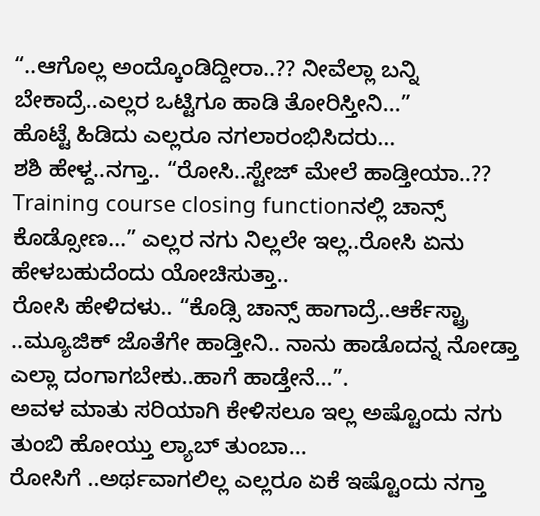“..ಆಗೊಲ್ಲ ಅಂದ್ಕೊಂಡಿದ್ದೀರಾ..?? ನೀವೆಲ್ಲಾ ಬನ್ನಿ ಬೇಕಾದ್ರೆ..ಎಲ್ಲರ ಒಟ್ಟಿಗೂ ಹಾಡಿ ತೋರಿಸ್ತೀನಿ...”
ಹೊಟ್ಟೆ ಹಿಡಿದು ಎಲ್ಲರೂ ನಗಲಾರಂಭಿಸಿದರು...
ಶಶಿ ಹೇಳ್ದ..ನಗ್ತಾ.. “ರೋಸಿ..ಸ್ಟೇಜ್ ಮೇಲೆ ಹಾಡ್ತೀಯಾ..?? Training course closing functionನಲ್ಲಿ ಚಾನ್ಸ್ ಕೊಡ್ಸೋಣ...” ಎಲ್ಲರ ನಗು ನಿಲ್ಲಲೇ ಇಲ್ಲ..ರೋಸಿ ಏನು ಹೇಳಬಹುದೆಂದು ಯೋಚಿಸುತ್ತಾ..
ರೋಸಿ ಹೇಳಿದಳು.. “ಕೊಡ್ಸಿ ಚಾನ್ಸ್ ಹಾಗಾದ್ರೆ..ಆರ್ಕೆಸ್ಟ್ರಾ ..ಮ್ಯೂಜಿಕ್ ಜೊತೆಗೇ ಹಾಡ್ತೀನಿ.. ನಾನು ಹಾಡೊದನ್ನ ನೋಡ್ತಾ ಎಲ್ಲಾ ದಂಗಾಗಬೇಕು..ಹಾಗೆ ಹಾಡ್ತೇನೆ...”.
ಅವಳ ಮಾತು ಸರಿಯಾಗಿ ಕೇಳಿಸಲೂ ಇಲ್ಲ ಅಷ್ಟೊಂದು ನಗು ತುಂಬಿ ಹೋಯ್ತು ಲ್ಯಾಬ್ ತುಂಬಾ...
ರೋಸಿಗೆ ..ಅರ್ಥವಾಗಲಿಲ್ಲ ಎಲ್ಲರೂ ಏಕೆ ಇಷ್ಟೊಂದು ನಗ್ತಾ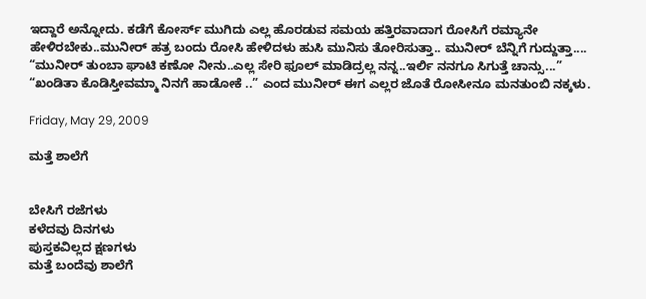ಇದ್ದಾರೆ ಅನ್ನೋದು. ಕಡೆಗೆ ಕೋರ್ಸ್ ಮುಗಿದು ಎಲ್ಲ ಹೊರಡುವ ಸಮಯ ಹತ್ತಿರವಾದಾಗ ರೋಸಿಗೆ ರಮ್ಯಾನೇ ಹೇಳಿರಬೇಕು..ಮುನೀರ್ ಹತ್ರ ಬಂದು ರೋಸಿ ಹೇಳಿದಳು ಹುಸಿ ಮುನಿಸು ತೋರಿಸುತ್ತಾ.. ಮುನೀರ್ ಬೆನ್ನಿಗೆ ಗುದ್ದುತ್ತಾ.... “ಮುನೀರ್ ತುಂಬಾ ಘಾಟಿ ಕಣೋ ನೀನು..ಎಲ್ಲ ಸೇರಿ ಫೂಲ್ ಮಾಡಿದ್ರಲ್ಲ ನನ್ನ..ಇರ್ಲಿ ನನಗೂ ಸಿಗುತ್ತೆ ಚಾನ್ಸು...”
“ಖಂಡಿತಾ ಕೊಡಿಸ್ತೀವಮ್ಮಾ ನಿನಗೆ ಹಾಡೋಕೆ ..” ಎಂದ ಮುನೀರ್ ಈಗ ಎಲ್ಲರ ಜೊತೆ ರೋಸೀನೂ ಮನತುಂಬಿ ನಕ್ಕಳು.

Friday, May 29, 2009

ಮತ್ತೆ ಶಾಲೆಗೆ


ಬೇಸಿಗೆ ರಜೆಗಳು
ಕಳೆದವು ದಿನಗಳು
ಪುಸ್ತಕವಿಲ್ಲದ ಕ್ಷಣಗಳು
ಮತ್ತೆ ಬಂದೆವು ಶಾಲೆಗೆ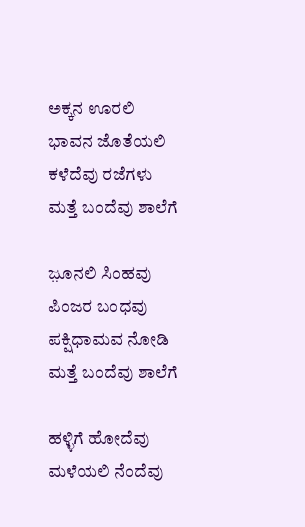ಅಕ್ಕನ ಊರಲಿ
ಭಾವನ ಜೊತೆಯಲಿ
ಕಳೆದೆವು ರಜೆಗಳು
ಮತ್ತೆ ಬಂದೆವು ಶಾಲೆಗೆ

ಜ಼ೂನಲಿ ಸಿಂಹವು
ಪಿಂಜರ ಬಂಧವು
ಪಕ್ಷಿಧಾಮವ ನೋಡಿ
ಮತ್ತೆ ಬಂದೆವು ಶಾಲೆಗೆ

ಹಳ್ಳಿಗೆ ಹೋದೆವು
ಮಳೆಯಲಿ ನೆಂದೆವು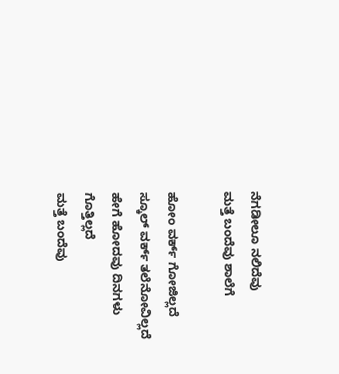ನೆಗಡೀಲೂ ನಲಿದೆವು
ಮತ್ತೆ ಬಂದೆವು ಶಾಲೆಗೆ

ಹೋಂ ವರ್ಕ್ ಗೋಜಿಲ್ಲದೆ
ಸ್ಕೂಲ್ ವರ್ಕ್ ತಲೆನೋವಿಲ್ಲದೆ
ಹೇಗೆ ಹೋದವು ದಿನಗಳು ಗೊತ್ತಿಲ್ಲದೆ
ಮತ್ತೆ ಬಂದೆವು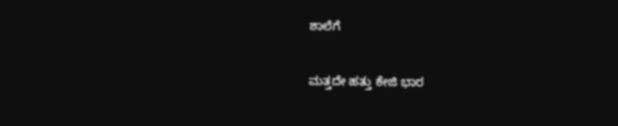ಶಾಲೆಗೆ

ಮತ್ತದೇ ಹತ್ತು ಕೇಜಿ ಭಾರ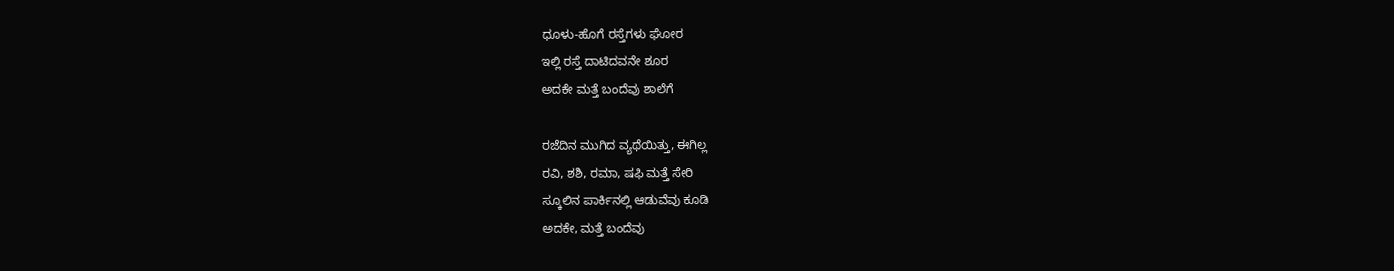ಧೂಳು-ಹೊಗೆ ರಸ್ತೆಗಳು ಘೋರ
ಇಲ್ಲಿ ರಸ್ತೆ ದಾಟಿದವನೇ ಶೂರ
ಅದಕೇ ಮತ್ತೆ ಬಂದೆವು ಶಾಲೆಗೆ

ರಜೆದಿನ ಮುಗಿದ ವ್ಯಥೆಯಿತ್ತು, ಈಗಿಲ್ಲ
ರವಿ, ಶಶಿ, ರಮಾ, ಷಫಿ ಮತ್ತೆ ಸೇರಿ
ಸ್ಕೂಲಿನ ಪಾರ್ಕಿನಲ್ಲಿ ಆಡುವೆವು ಕೂಡಿ
ಅದಕೇ, ಮತ್ತೆ ಬಂದೆವು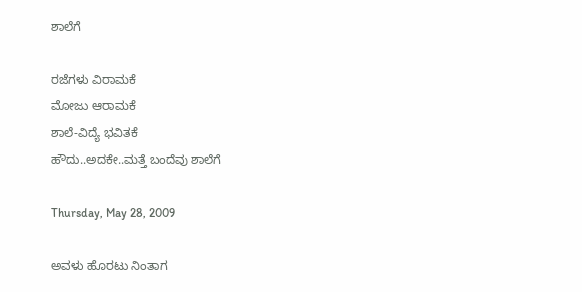ಶಾಲೆಗೆ

ರಜೆಗಳು ವಿರಾಮಕೆ
ಮೋಜು ಆರಾಮಕೆ
ಶಾಲೆ-ವಿದ್ಯೆ ಭವಿತಕೆ
ಹೌದು..ಅದಕೇ..ಮತ್ತೆ ಬಂದೆವು ಶಾಲೆಗೆ

Thursday, May 28, 2009

ಅವಳು ಹೊರಟು ನಿಂತಾಗ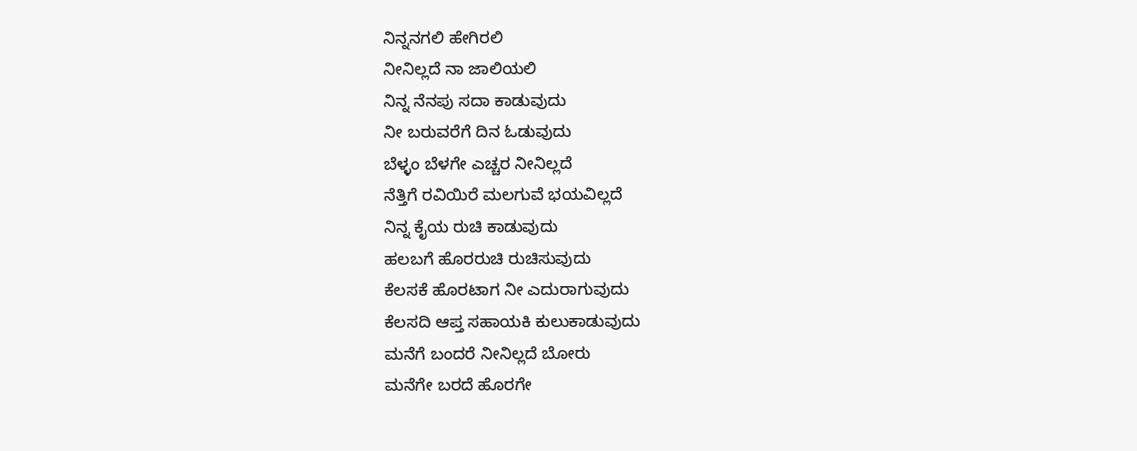ನಿನ್ನನಗಲಿ ಹೇಗಿರಲಿ
ನೀನಿಲ್ಲದೆ ನಾ ಜಾಲಿಯಲಿ
ನಿನ್ನ ನೆನಪು ಸದಾ ಕಾಡುವುದು
ನೀ ಬರುವರೆಗೆ ದಿನ ಓಡುವುದು
ಬೆಳ್ಳಂ ಬೆಳಗೇ ಎಚ್ಚರ ನೀನಿಲ್ಲದೆ
ನೆತ್ತಿಗೆ ರವಿಯಿರೆ ಮಲಗುವೆ ಭಯವಿಲ್ಲದೆ
ನಿನ್ನ ಕೈಯ ರುಚಿ ಕಾಡುವುದು
ಹಲಬಗೆ ಹೊರರುಚಿ ರುಚಿಸುವುದು
ಕೆಲಸಕೆ ಹೊರಟಾಗ ನೀ ಎದುರಾಗುವುದು
ಕೆಲಸದಿ ಆಪ್ತ ಸಹಾಯಕಿ ಕುಲುಕಾಡುವುದು
ಮನೆಗೆ ಬಂದರೆ ನೀನಿಲ್ಲದೆ ಬೋರು
ಮನೆಗೇ ಬರದೆ ಹೊರಗೇ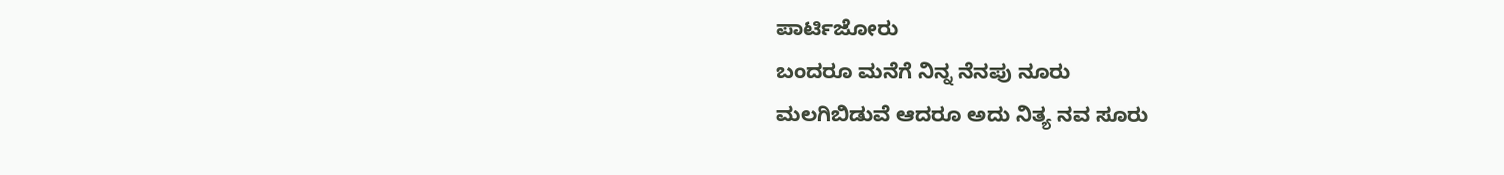ಪಾರ್ಟಿಜೋರು
ಬಂದರೂ ಮನೆಗೆ ನಿನ್ನ ನೆನಪು ನೂರು
ಮಲಗಿಬಿಡುವೆ ಆದರೂ ಅದು ನಿತ್ಯ ನವ ಸೂರು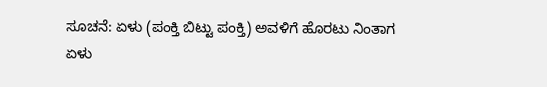ಸೂಚನೆ: ಏಳು (ಪಂಕ್ತಿ ಬಿಟ್ಟು ಪಂಕ್ತಿ) ಅವಳಿಗೆ ಹೊರಟು ನಿಂತಾಗ
ಏಳು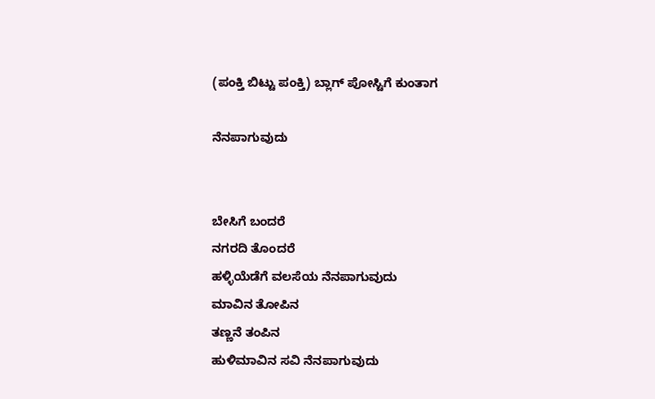(ಪಂಕ್ತಿ ಬಿಟ್ಟು ಪಂಕ್ತಿ) ಬ್ಲಾಗ್ ಪೋಸ್ಟಿಗೆ ಕುಂತಾಗ

ನೆನಪಾಗುವುದು


ಬೇಸಿಗೆ ಬಂದರೆ
ನಗರದಿ ತೊಂದರೆ
ಹಳ್ಳಿಯೆಡೆಗೆ ವಲಸೆಯ ನೆನಪಾಗುವುದು
ಮಾವಿನ ತೋಪಿನ
ತಣ್ಣನೆ ತಂಪಿನ
ಹುಳಿಮಾವಿನ ಸವಿ ನೆನಪಾಗುವುದು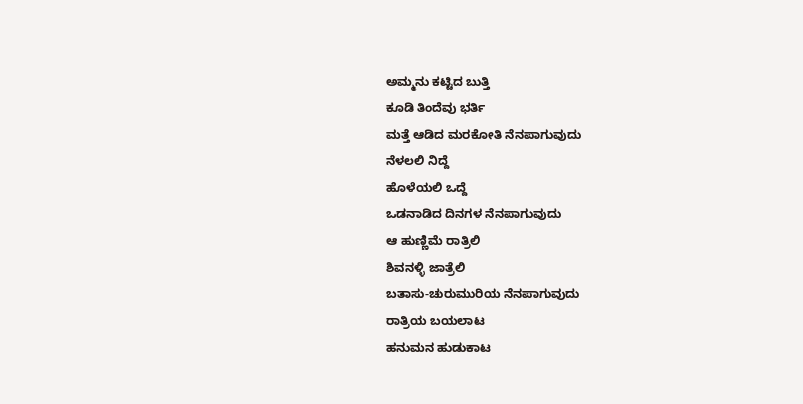ಅಮ್ಮನು ಕಟ್ಟಿದ ಬುತ್ತಿ
ಕೂಡಿ ತಿಂದೆವು ಭರ್ತಿ
ಮತ್ತೆ ಆಡಿದ ಮರಕೋತಿ ನೆನಪಾಗುವುದು
ನೆಳಲಲಿ ನಿದ್ದೆ
ಹೊಳೆಯಲಿ ಒದ್ದೆ
ಒಡನಾಡಿದ ದಿನಗಳ ನೆನಪಾಗುವುದು
ಆ ಹುಣ್ಣಿಮೆ ರಾತ್ರಿಲಿ
ಶಿವನಳ್ಳಿ ಜಾತ್ರೆಲಿ
ಬತಾಸು-ಚುರುಮುರಿಯ ನೆನಪಾಗುವುದು
ರಾತ್ರಿಯ ಬಯಲಾಟ
ಹನುಮನ ಹುಡುಕಾಟ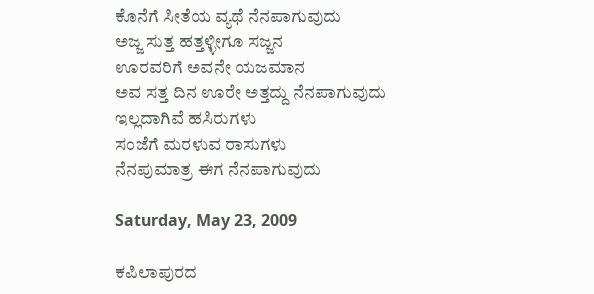ಕೊನೆಗೆ ಸೀತೆಯ ವ್ಯಥೆ ನೆನಪಾಗುವುದು
ಅಜ್ಜ ಸುತ್ತ ಹತ್ತಳ್ಳೀಗೂ ಸಜ್ಜನ
ಊರವರಿಗೆ ಅವನೇ ಯಜಮಾನ
ಅವ ಸತ್ತ ದಿನ ಊರೇ ಅತ್ತದ್ದು ನೆನಪಾಗುವುದು
ಇಲ್ಲದಾಗಿವೆ ಹಸಿರುಗಳು
ಸಂಜೆಗೆ ಮರಳುವ ರಾಸುಗಳು
ನೆನಪುಮಾತ್ರ ಈಗ ನೆನಪಾಗುವುದು

Saturday, May 23, 2009

ಕಪಿಲಾಪುರದ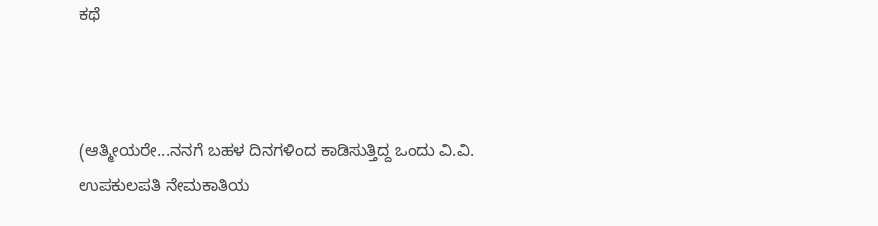ಕಥೆ



(ಆತ್ಮೀಯರೇ...ನನಗೆ ಬಹಳ ದಿನಗಳಿಂದ ಕಾಡಿಸುತ್ತಿದ್ದ ಒಂದು ವಿ.ವಿ. ಉಪಕುಲಪತಿ ನೇಮಕಾತಿಯ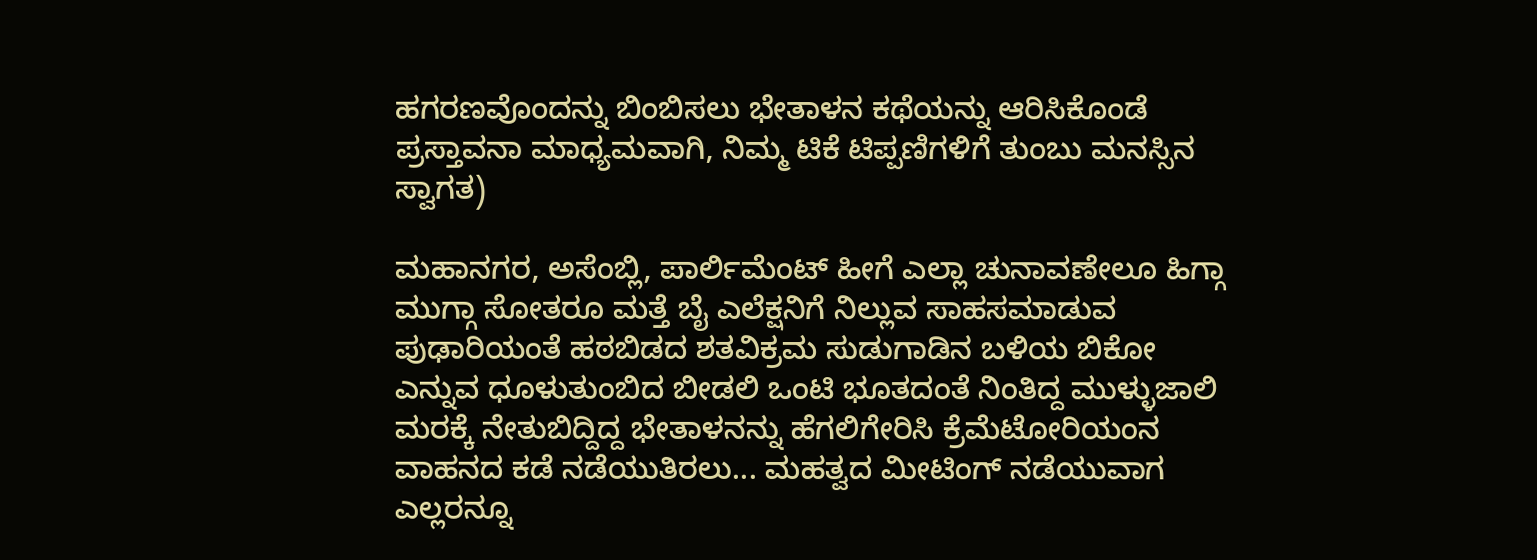ಹಗರಣವೊಂದನ್ನು ಬಿಂಬಿಸಲು ಭೇತಾಳನ ಕಥೆಯನ್ನು ಆರಿಸಿಕೊಂಡೆ ಪ್ರಸ್ತಾವನಾ ಮಾಧ್ಯಮವಾಗಿ, ನಿಮ್ಮ ಟಿಕೆ ಟಿಪ್ಪಣಿಗಳಿಗೆ ತುಂಬು ಮನಸ್ಸಿನ ಸ್ವಾಗತ)

ಮಹಾನಗರ, ಅಸೆಂಬ್ಲಿ, ಪಾರ್ಲಿಮೆಂಟ್ ಹೀಗೆ ಎಲ್ಲಾ ಚುನಾವಣೇಲೂ ಹಿಗ್ಗಾ ಮುಗ್ಗಾ ಸೋತರೂ ಮತ್ತೆ ಬೈ ಎಲೆಕ್ಷನಿಗೆ ನಿಲ್ಲುವ ಸಾಹಸಮಾಡುವ ಪುಢಾರಿಯಂತೆ ಹಠಬಿಡದ ಶತವಿಕ್ರಮ ಸುಡುಗಾಡಿನ ಬಳಿಯ ಬಿಕೋ ಎನ್ನುವ ಧೂಳುತುಂಬಿದ ಬೀಡಲಿ ಒಂಟಿ ಭೂತದಂತೆ ನಿಂತಿದ್ದ ಮುಳ್ಳುಜಾಲಿ ಮರಕ್ಕೆ ನೇತುಬಿದ್ದಿದ್ದ ಭೇತಾಳನನ್ನು ಹೆಗಲಿಗೇರಿಸಿ ಕ್ರೆಮೆಟೋರಿಯಂನ ವಾಹನದ ಕಡೆ ನಡೆಯುತಿರಲು... ಮಹತ್ವದ ಮೀಟಿಂಗ್ ನಡೆಯುವಾಗ ಎಲ್ಲರನ್ನೂ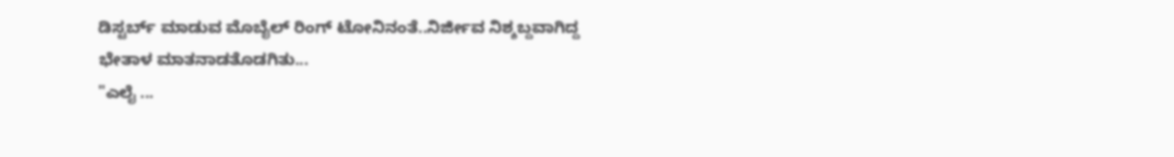ಡಿಸ್ಟರ್ಬ್ ಮಾಡುವ ಮೊಬೈಲ್ ರಿಂಗ್ ಟೋನಿನಂತೆ..ನಿರ್ಜೀವ ನಿಶ್ಶಬ್ದವಾಗಿದ್ದ ಭೇತಾಳ ಮಾತನಾಡತೊಡಗಿತು...
"ಎಲೈ ...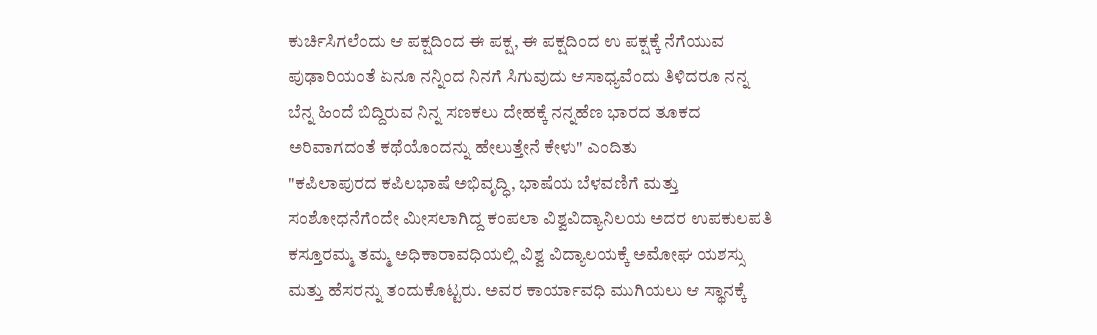ಕುರ್ಚಿಸಿಗಲೆಂದು ಆ ಪಕ್ಷದಿಂದ ಈ ಪಕ್ಷ, ಈ ಪಕ್ಷದಿಂದ ಉ ಪಕ್ಷಕ್ಕೆ ನೆಗೆಯುವ ಪುಢಾರಿಯಂತೆ ಏನೂ ನನ್ನಿಂದ ನಿನಗೆ ಸಿಗುವುದು ಆಸಾಧ್ಯವೆಂದು ತಿಳಿದರೂ ನನ್ನ ಬೆನ್ನ ಹಿಂದೆ ಬಿದ್ದಿರುವ ನಿನ್ನ ಸಣಕಲು ದೇಹಕ್ಕೆ ನನ್ನಹೆಣ ಭಾರದ ತೂಕದ ಅರಿವಾಗದಂತೆ ಕಥೆಯೊಂದನ್ನು ಹೇಲುತ್ತೇನೆ ಕೇಳು" ಎಂದಿತು
"ಕಪಿಲಾಪುರದ ಕಪಿಲಭಾಷೆ ಅಭಿವೃದ್ಧಿ, ಭಾಷೆಯ ಬೆಳವಣಿಗೆ ಮತ್ತು ಸಂಶೋಧನೆಗೆಂದೇ ಮೀಸಲಾಗಿದ್ದ ಕಂಪಲಾ ವಿಶ್ವವಿದ್ಯಾನಿಲಯ ಅದರ ಉಪಕುಲಪತಿ ಕಸ್ತೂರಮ್ಮ ತಮ್ಮ ಅಧಿಕಾರಾವಧಿಯಲ್ಲಿ ವಿಶ್ವ ವಿದ್ಯಾಲಯಕ್ಕೆ ಅಮೋಘ ಯಶಸ್ಸು ಮತ್ತು ಹೆಸರನ್ನು ತಂದುಕೊಟ್ಟರು. ಅವರ ಕಾರ್ಯಾವಧಿ ಮುಗಿಯಲು ಆ ಸ್ಥಾನಕ್ಕೆ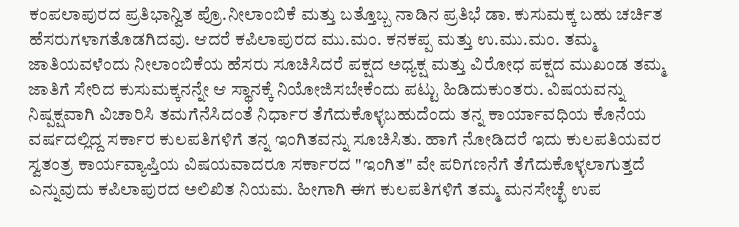ಕಂಪಲಾಪುರದ ಪ್ರತಿಭಾನ್ವಿತ ಪ್ರೊ.ನೀಲಾಂಬಿಕೆ ಮತ್ತು ಬತ್ತೊಬ್ಬ ನಾಡಿನ ಪ್ರತಿಭೆ ಡಾ. ಕುಸುಮಕ್ಕ ಬಹು ಚರ್ಚಿತ ಹೆಸರುಗಳಾಗತೊಡಗಿದವು. ಆದರೆ ಕಪಿಲಾಪುರದ ಮು.ಮಂ. ಕನಕಪ್ಪ ಮತ್ತು ಉ.ಮು.ಮಂ. ತಮ್ಮ ಜಾತಿಯವಳೆಂದು ನೀಲಾಂಬಿಕೆಯ ಹೆಸರು ಸೂಚಿಸಿದರೆ ಪಕ್ಷದ ಅಧ್ಯಕ್ಷ ಮತ್ತು ವಿರೋಧ ಪಕ್ಷದ ಮುಖಂಡ ತಮ್ಮ ಜಾತಿಗೆ ಸೇರಿದ ಕುಸುಮಕ್ಕನನ್ನೇ ಆ ಸ್ಥಾನಕ್ಕೆ ನಿಯೋಜಿಸಬೇಕೆಂದು ಪಟ್ಟು ಹಿಡಿದುಕುಂತರು. ವಿಷಯವನ್ನು ನಿಷ್ಪಕ್ಷವಾಗಿ ವಿಚಾರಿಸಿ ತಮಗೆನೆಸಿದಂತೆ ನಿರ್ಧಾರ ತೆಗೆದುಕೊಳ್ಳಬಹುದೆಂದು ತನ್ನ ಕಾರ್ಯಾವಧಿಯ ಕೊನೆಯ ವರ್ಷದಲ್ಲಿದ್ದ ಸರ್ಕಾರ ಕುಲಪತಿಗಳಿಗೆ ತನ್ನ ಇಂಗಿತವನ್ನು ಸೂಚಿಸಿತು. ಹಾಗೆ ನೋಡಿದರೆ ಇದು ಕುಲಪತಿಯವರ ಸ್ವತಂತ್ರ ಕಾರ್ಯವ್ಯಾಪ್ತಿಯ ವಿಷಯವಾದರೂ ಸರ್ಕಾರದ "ಇಂಗಿತ" ವೇ ಪರಿಗಣನೆಗೆ ತೆಗೆದುಕೊಳ್ಳಲಾಗುತ್ತದೆ ಎನ್ನುವುದು ಕಪಿಲಾಪುರದ ಅಲಿಖಿತ ನಿಯಮ. ಹೀಗಾಗಿ ಈಗ ಕುಲಪತಿಗಳಿಗೆ ತಮ್ಮ ಮನಸೇಚ್ಛೆ ಉಪ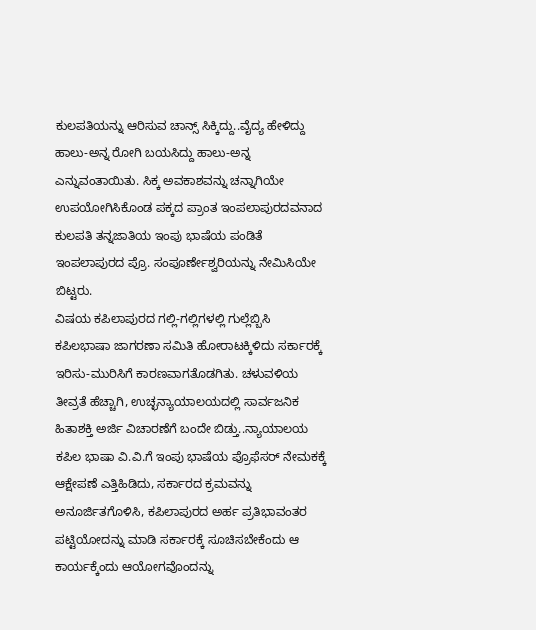ಕುಲಪತಿಯನ್ನು ಆರಿಸುವ ಚಾನ್ಸ್ ಸಿಕ್ಕಿದ್ದು..ವೈದ್ಯ ಹೇಳಿದ್ದು ಹಾಲು-ಅನ್ನ ರೋಗಿ ಬಯಸಿದ್ದು ಹಾಲು-ಅನ್ನ ಎನ್ನುವಂತಾಯಿತು. ಸಿಕ್ಕ ಅವಕಾಶವನ್ನು ಚನ್ನಾಗಿಯೇ ಉಪಯೋಗಿಸಿಕೊಂಡ ಪಕ್ಕದ ಪ್ರಾಂತ ಇಂಪಲಾಪುರದವನಾದ ಕುಲಪತಿ ತನ್ನಜಾತಿಯ ಇಂಪು ಭಾಷೆಯ ಪಂಡಿತೆ ಇಂಪಲಾಪುರದ ಪ್ರೊ. ಸಂಪೂರ್ಣೇಶ್ವರಿಯನ್ನು ನೇಮಿಸಿಯೇ ಬಿಟ್ಟರು.
ವಿಷಯ ಕಪಿಲಾಪುರದ ಗಲ್ಲಿ-ಗಲ್ಲಿಗಳಲ್ಲಿ ಗುಲ್ಲೆಬ್ಬಿಸಿ ಕಪಿಲಭಾಷಾ ಜಾಗರಣಾ ಸಮಿತಿ ಹೋರಾಟಕ್ಕಿಳಿದು ಸರ್ಕಾರಕ್ಕೆ ಇರಿಸು-ಮುರಿಸಿಗೆ ಕಾರಣವಾಗತೊಡಗಿತು. ಚಳುವಳಿಯ ತೀವ್ರತೆ ಹೆಚ್ಚಾಗಿ, ಉಚ್ಛನ್ಯಾಯಾಲಯದಲ್ಲಿ ಸಾರ್ವಜನಿಕ ಹಿತಾಶಕ್ತಿ ಅರ್ಜಿ ವಿಚಾರಣೆಗೆ ಬಂದೇ ಬಿಡ್ತು..ನ್ಯಾಯಾಲಯ ಕಪಿಲ ಭಾಷಾ ವಿ.ವಿ.ಗೆ ಇಂಪು ಭಾಷೆಯ ಪ್ರೊಫೆಸರ್ ನೇಮಕಕ್ಕೆ ಆಕ್ಷೇಪಣೆ ಎತ್ತಿಹಿಡಿದು, ಸರ್ಕಾರದ ಕ್ರಮವನ್ನು ಅನೂರ್ಜಿತಗೊಳಿಸಿ, ಕಪಿಲಾಪುರದ ಅರ್ಹ ಪ್ರತಿಭಾವಂತರ ಪಟ್ಟಿಯೋದನ್ನು ಮಾಡಿ ಸರ್ಕಾರಕ್ಕೆ ಸೂಚಿಸಬೇಕೆಂದು ಆ ಕಾರ್ಯಕ್ಕೆಂದು ಆಯೋಗವೊಂದನ್ನು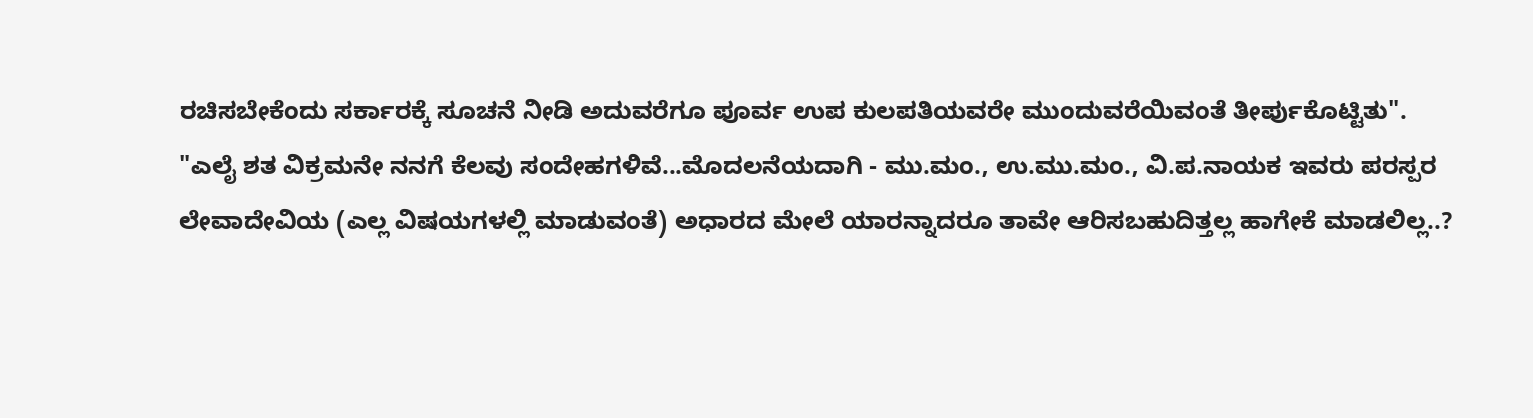ರಚಿಸಬೇಕೆಂದು ಸರ್ಕಾರಕ್ಕೆ ಸೂಚನೆ ನೀಡಿ ಅದುವರೆಗೂ ಪೂರ್ವ ಉಪ ಕುಲಪತಿಯವರೇ ಮುಂದುವರೆಯಿವಂತೆ ತೀರ್ಪುಕೊಟ್ಟಿತು".
"ಎಲೈ ಶತ ವಿಕ್ರಮನೇ ನನಗೆ ಕೆಲವು ಸಂದೇಹಗಳಿವೆ...ಮೊದಲನೆಯದಾಗಿ - ಮು.ಮಂ., ಉ.ಮು.ಮಂ., ವಿ.ಪ.ನಾಯಕ ಇವರು ಪರಸ್ಪರ ಲೇವಾದೇವಿಯ (ಎಲ್ಲ ವಿಷಯಗಳಲ್ಲಿ ಮಾಡುವಂತೆ) ಅಧಾರದ ಮೇಲೆ ಯಾರನ್ನಾದರೂ ತಾವೇ ಆರಿಸಬಹುದಿತ್ತಲ್ಲ ಹಾಗೇಕೆ ಮಾಡಲಿಲ್ಲ..?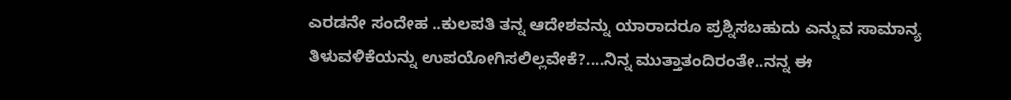ಎರಡನೇ ಸಂದೇಹ ..ಕುಲಪತಿ ತನ್ನ ಆದೇಶವನ್ನು ಯಾರಾದರೂ ಪ್ರಶ್ನಿಸಬಹುದು ಎನ್ನುವ ಸಾಮಾನ್ಯ ತಿಳುವಳಿಕೆಯನ್ನು ಉಪಯೋಗಿಸಲಿಲ್ಲವೇಕೆ?....ನಿನ್ನ ಮುತ್ತಾತಂದಿರಂತೇ..ನನ್ನ ಈ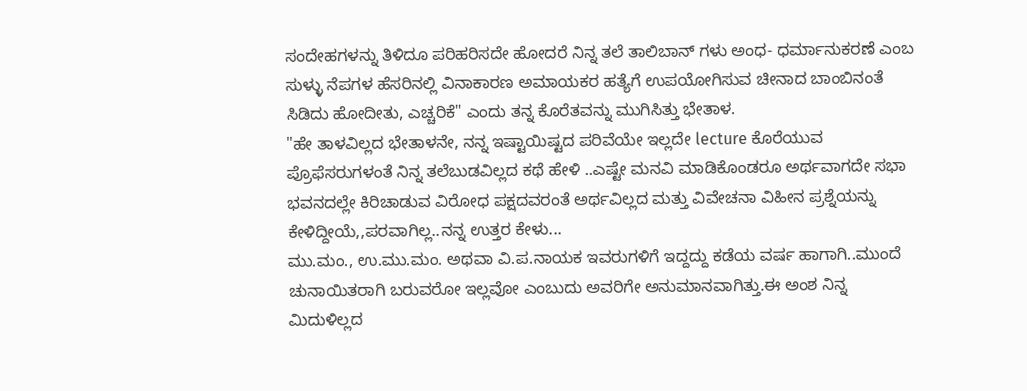ಸಂದೇಹಗಳನ್ನು ತಿಳಿದೂ ಪರಿಹರಿಸದೇ ಹೋದರೆ ನಿನ್ನ ತಲೆ ತಾಲಿಬಾನ್ ಗಳು ಅಂಧ- ಧರ್ಮಾನುಕರಣೆ ಎಂಬ ಸುಳ್ಳು ನೆಪಗಳ ಹೆಸರಿನಲ್ಲಿ ವಿನಾಕಾರಣ ಅಮಾಯಕರ ಹತ್ಯೆಗೆ ಉಪಯೋಗಿಸುವ ಚೀನಾದ ಬಾಂಬಿನಂತೆ ಸಿಡಿದು ಹೋದೀತು, ಎಚ್ಚರಿಕೆ" ಎಂದು ತನ್ನ ಕೊರೆತವನ್ನು ಮುಗಿಸಿತ್ತು ಭೇತಾಳ.
"ಹೇ ತಾಳವಿಲ್ಲದ ಭೇತಾಳನೇ, ನನ್ನ ಇಷ್ಟಾಯಿಷ್ಟದ ಪರಿವೆಯೇ ಇಲ್ಲದೇ lecture ಕೊರೆಯುವ ಪ್ರೊಫೆಸರುಗಳಂತೆ ನಿನ್ನ ತಲೆಬುಡವಿಲ್ಲದ ಕಥೆ ಹೇಳಿ ..ಎಷ್ಟೇ ಮನವಿ ಮಾಡಿಕೊಂಡರೂ ಅರ್ಥವಾಗದೇ ಸಭಾ ಭವನದಲ್ಲೇ ಕಿರಿಚಾಡುವ ವಿರೋಧ ಪಕ್ಷದವರಂತೆ ಅರ್ಥವಿಲ್ಲದ ಮತ್ತು ವಿವೇಚನಾ ವಿಹೀನ ಪ್ರಶ್ನೆಯನ್ನು ಕೇಳಿದ್ದೀಯೆ,,ಪರವಾಗಿಲ್ಲ..ನನ್ನ ಉತ್ತರ ಕೇಳು...
ಮು.ಮಂ., ಉ.ಮು.ಮಂ. ಅಥವಾ ವಿ.ಪ.ನಾಯಕ ಇವರುಗಳಿಗೆ ಇದ್ದದ್ದು ಕಡೆಯ ವರ್ಷ ಹಾಗಾಗಿ..ಮುಂದೆ ಚುನಾಯಿತರಾಗಿ ಬರುವರೋ ಇಲ್ಲವೋ ಎಂಬುದು ಅವರಿಗೇ ಅನುಮಾನವಾಗಿತ್ತು.ಈ ಅಂಶ ನಿನ್ನ ಮಿದುಳಿಲ್ಲದ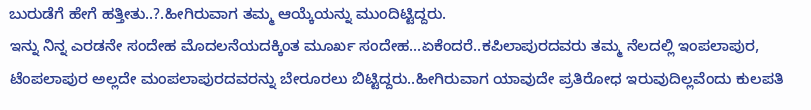ಬುರುಡೆಗೆ ಹೇಗೆ ಹತ್ತೀತು..?.ಹೀಗಿರುವಾಗ ತಮ್ಮ ಆಯ್ಕೆಯನ್ನು ಮುಂದಿಟ್ಟಿದ್ದರು.
ಇನ್ನು ನಿನ್ನ ಎರಡನೇ ಸಂದೇಹ ಮೊದಲನೆಯದಕ್ಕಿಂತ ಮೂರ್ಖ ಸಂದೇಹ...ಏಕೆಂದರೆ..ಕಪಿಲಾಪುರದವರು ತಮ್ಮ ನೆಲದಲ್ಲಿ ಇಂಪಲಾಪುರ, ಟೆಂಪಲಾಪುರ ಅಲ್ಲದೇ ಮಂಪಲಾಪುರದವರನ್ನು ಬೇರೂರಲು ಬಿಟ್ಟಿದ್ದರು..ಹೀಗಿರುವಾಗ ಯಾವುದೇ ಪ್ರತಿರೋಧ ಇರುವುದಿಲ್ಲವೆಂದು ಕುಲಪತಿ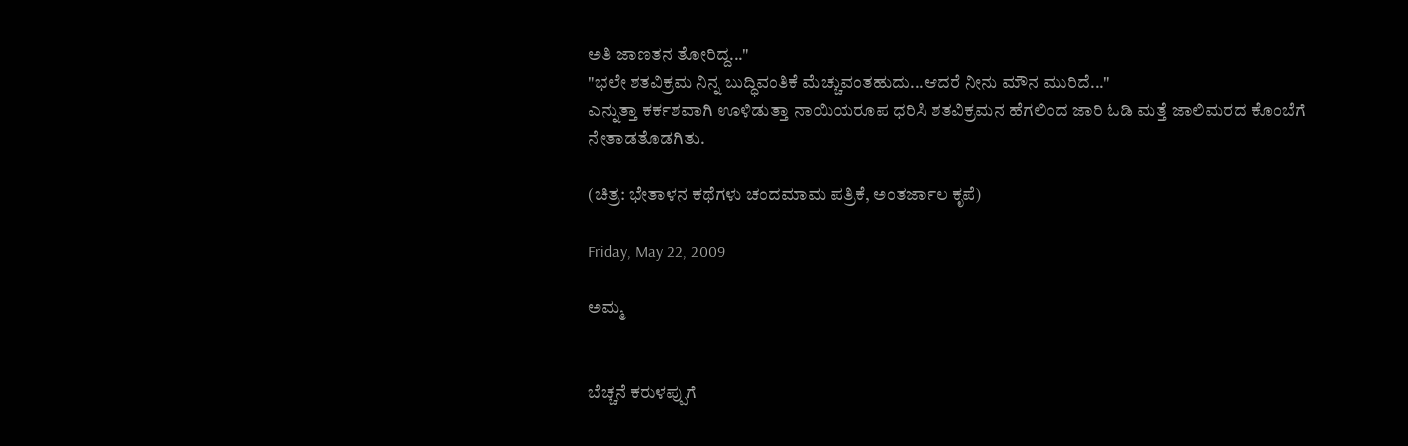ಅತಿ ಜಾಣತನ ತೋರಿದ್ದ..."
"ಭಲೇ ಶತವಿಕ್ರಮ ನಿನ್ನ ಬುದ್ಧಿವಂತಿಕೆ ಮೆಚ್ಚುವಂತಹುದು...ಆದರೆ ನೀನು ಮೌನ ಮುರಿದೆ..."
ಎನ್ನುತ್ತಾ ಕರ್ಕಶವಾಗಿ ಊಳಿಡುತ್ತಾ ನಾಯಿಯರೂಪ ಧರಿಸಿ ಶತವಿಕ್ರಮನ ಹೆಗಲಿಂದ ಜಾರಿ ಓಡಿ ಮತ್ತೆ ಜಾಲಿಮರದ ಕೊಂಬೆಗೆ ನೇತಾಡತೊಡಗಿತು.

(ಚಿತ್ರ: ಭೇತಾಳನ ಕಥೆಗಳು ಚಂದಮಾಮ ಪತ್ರಿಕೆ, ಅಂತರ್ಜಾಲ ಕೃಪೆ)

Friday, May 22, 2009

ಅಮ್ಮ


ಬೆಚ್ಚನೆ ಕರುಳಪ್ಪುಗೆ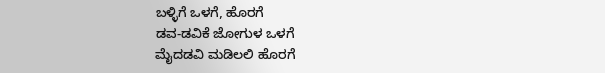ಬಳ್ಳಿಗೆ ಒಳಗೆ, ಹೊರಗೆ
ಡವ-ಡವಿಕೆ ಜೋಗುಳ ಒಳಗೆ
ಮೈದಡವಿ ಮಡಿಲಲಿ ಹೊರಗೆ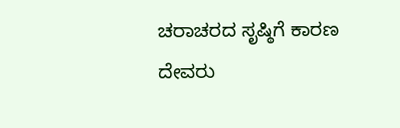ಚರಾಚರದ ಸೃಷ್ಠಿಗೆ ಕಾರಣ ದೇವರು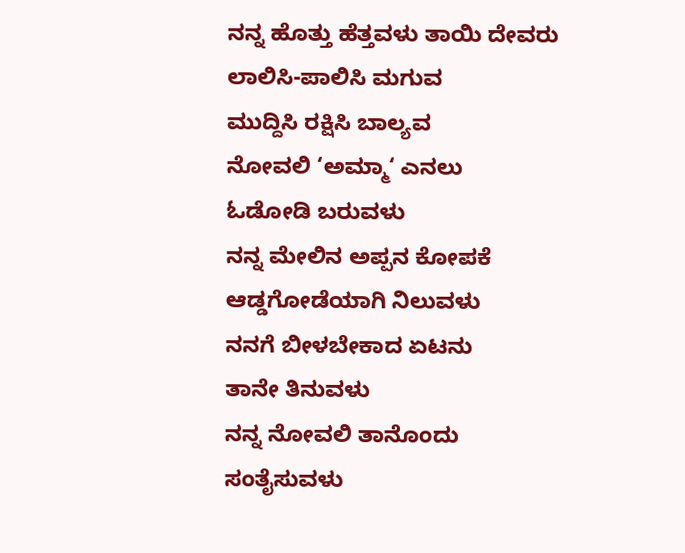ನನ್ನ ಹೊತ್ತು ಹೆತ್ತವಳು ತಾಯಿ ದೇವರು
ಲಾಲಿಸಿ-ಪಾಲಿಸಿ ಮಗುವ
ಮುದ್ದಿಸಿ ರಕ್ಷಿಸಿ ಬಾಲ್ಯವ
ನೋವಲಿ ‘ಅಮ್ಮಾ‘ ಎನಲು
ಓಡೋಡಿ ಬರುವಳು
ನನ್ನ ಮೇಲಿನ ಅಪ್ಪನ ಕೋಪಕೆ
ಆಡ್ಡಗೋಡೆಯಾಗಿ ನಿಲುವಳು
ನನಗೆ ಬೀಳಬೇಕಾದ ಏಟನು
ತಾನೇ ತಿನುವಳು
ನನ್ನ ನೋವಲಿ ತಾನೊಂದು
ಸಂತೈಸುವಳು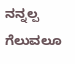ನನ್ನಲ್ಪ ಗೆಲುವಲೂ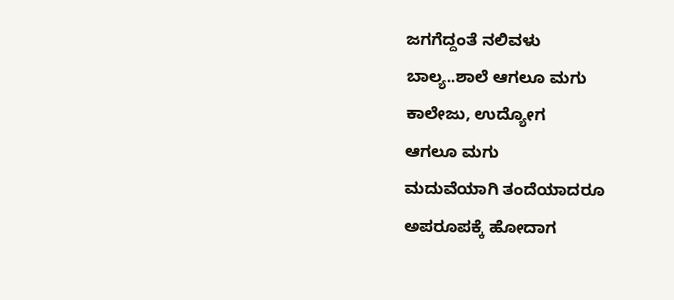ಜಗಗೆದ್ದಂತೆ ನಲಿವಳು
ಬಾಲ್ಯ..ಶಾಲೆ ಆಗಲೂ ಮಗು
ಕಾಲೇಜು, ಉದ್ಯೋಗ
ಆಗಲೂ ಮಗು
ಮದುವೆಯಾಗಿ ತಂದೆಯಾದರೂ
ಅಪರೂಪಕ್ಕೆ ಹೋದಾಗ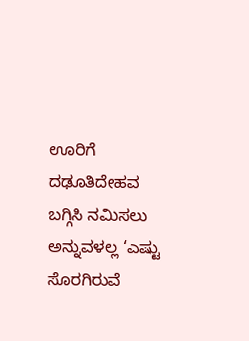ಊರಿಗೆ
ದಢೂತಿದೇಹವ ಬಗ್ಗಿಸಿ ನಮಿಸಲು
ಅನ್ನುವಳಲ್ಲ ‘ಎಷ್ಟು ಸೊರಗಿರುವೆ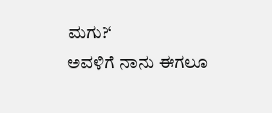ಮಗು?‘
ಅವಳಿಗೆ ನಾನು ಈಗಲೂ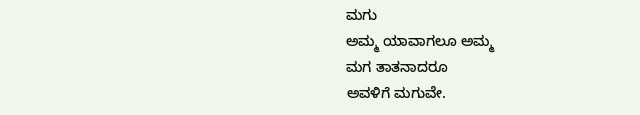ಮಗು
ಅಮ್ಮ ಯಾವಾಗಲೂ ಅಮ್ಮ
ಮಗ ತಾತನಾದರೂ
ಅವಳಿಗೆ ಮಗುವೇ.